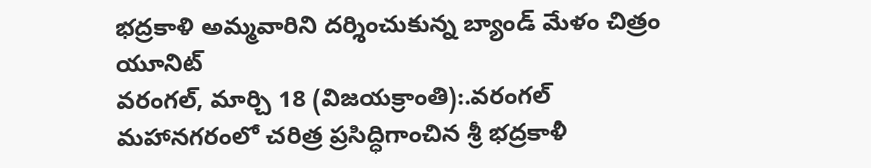భద్రకాళి అమ్మవారిని దర్శించుకున్న బ్యాండ్ మేళం చిత్రం యూనిట్
వరంగల్, మార్చి 18 (విజయక్రాంతి):.వరంగల్ మహానగరంలో చరిత్ర ప్రసిద్ధిగాంచిన శ్రీ భద్రకాళీ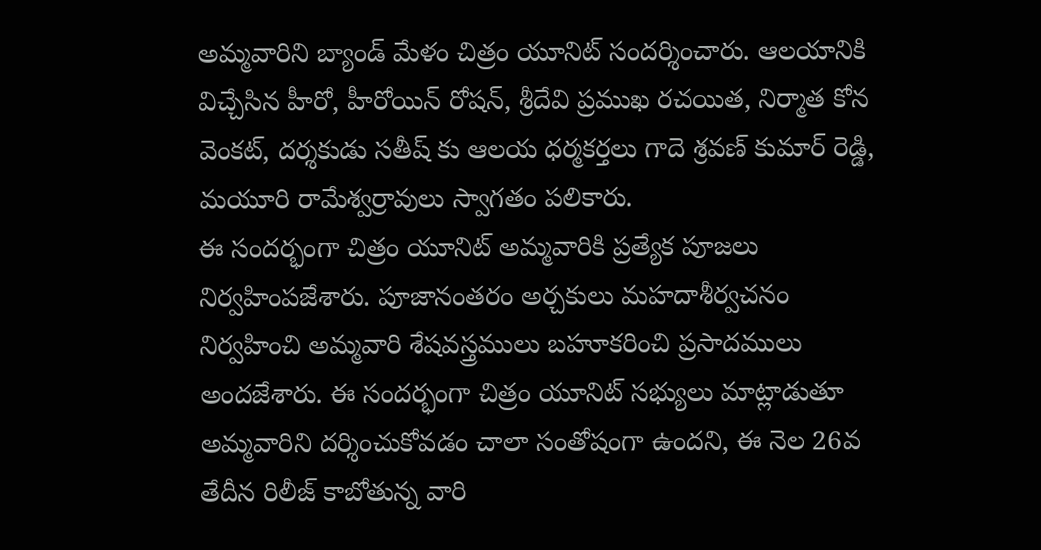అమ్మవారిని బ్యాండ్ మేళం చిత్రం యూనిట్ సందర్శించారు. ఆలయానికి విచ్చేసిన హీరో, హీరోయిన్ రోషన్, శ్రీదేవి ప్రముఖ రచయిత, నిర్మాత కోన వెంకట్, దర్శకుడు సతీష్ కు ఆలయ ధర్మకర్తలు గాదె శ్రవణ్ కుమార్ రెడ్డి, మయూరి రామేశ్వర్రావులు స్వాగతం పలికారు.
ఈ సందర్భంగా చిత్రం యూనిట్ అమ్మవారికి ప్రత్యేక పూజలు నిర్వహింపజేశారు. పూజానంతరం అర్చకులు మహదాశీర్వచనం నిర్వహించి అమ్మవారి శేషవస్త్రములు బహూకరించి ప్రసాదములు అందజేశారు. ఈ సందర్భంగా చిత్రం యూనిట్ సభ్యులు మాట్లాడుతూ అమ్మవారిని దర్శించుకోవడం చాలా సంతోషంగా ఉందని, ఈ నెల 26వ తేదీన రిలీజ్ కాబోతున్న వారి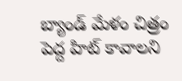బ్యాండ్ మేళం చిత్రం పెద్ద హిట్ కావాలని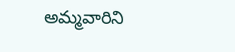అమ్మవారిని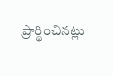ప్రార్థించినట్లు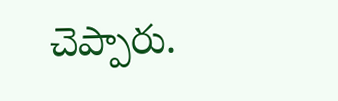చెప్పారు.